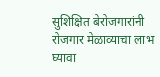सुशिक्षित बेरोजगारांनी रोजगार मेळाव्याचा लाभ घ्यावा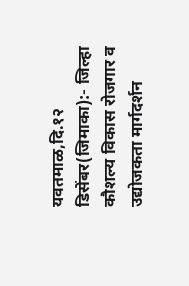यवतमाळ,दि.१२ डिसेंबर(जिमाका):- जिल्हा कौशल्य विकास रोजगार व उद्योजकता मार्गदर्शन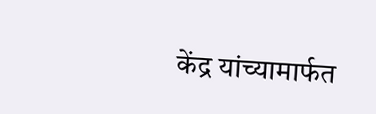केंद्र यांच्यामार्फत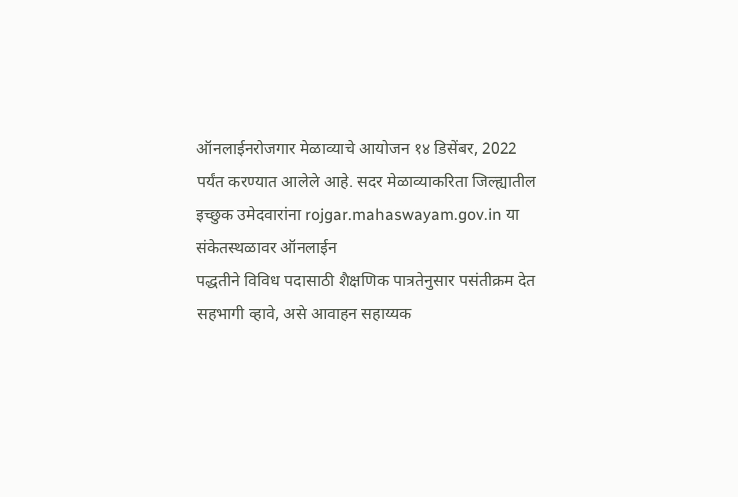ऑनलाईनरोजगार मेळाव्याचे आयोजन १४ डिसेंबर, 2022 पर्यंत करण्यात आलेले आहे. सदर मेळाव्याकरिता जिल्ह्यातील इच्छुक उमेदवारांना rojgar.mahaswayam.gov.in या संकेतस्थळावर ऑनलाईन
पद्धतीने विविध पदासाठी शैक्षणिक पात्रतेनुसार पसंतीक्रम देत सहभागी व्हावे, असे आवाहन सहाय्यक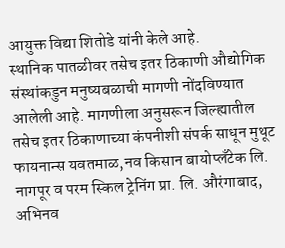आयुक्त विद्या शितोडे यांनी केले आहे.
स्थानिक पातळीवर तसेच इतर ठिकाणी औद्योगिक संस्थांकडुन मनुष्यबळाची मागणी नोंदविण्यात आलेली आहे. मागणीला अनुसरून जिल्ह्यातील तसेच इतर ठिकाणाच्या कंपनीशी संपर्क साधून मुथूट फायनान्स यवतमाळ,नव किसान बायोप्लँटेक लि. नागपूर व परम स्किल ट्रेनिंग प्रा. लि. औरंगाबाद, अभिनव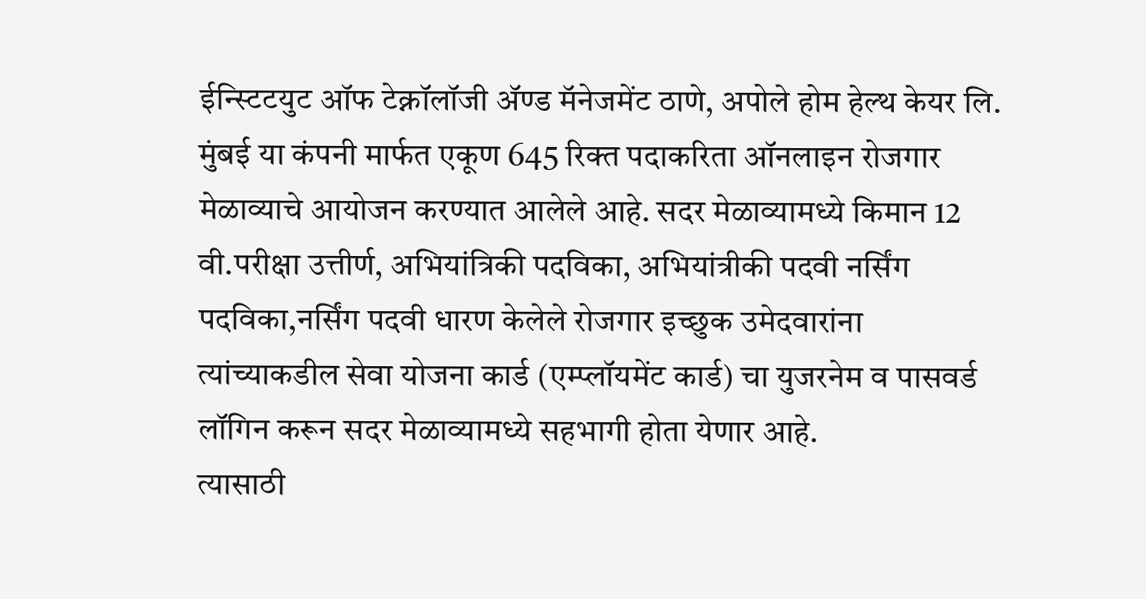ईन्स्टिटयुट ऑफ टेक्नॉलॉजी ॲण्ड मॅनेजमेंट ठाणे, अपोले होम हेल्थ केयर लि. मुंबई या कंपनी मार्फत एकूण 645 रिक्त पदाकरिता ऑनलाइन रोजगार मेळाव्याचे आयोजन करण्यात आलेले आहे. सदर मेळाव्यामध्ये किमान 12 वी.परीक्षा उत्तीर्ण, अभियांत्रिकी पदविका, अभियांत्रीकी पदवी नर्सिंग पदविका,नर्सिंग पदवी धारण केलेले रोजगार इच्छुक उमेदवारांना त्यांच्याकडील सेवा योजना कार्ड (एम्प्लॉयमेंट कार्ड) चा युजरनेम व पासवर्ड लॉगिन करून सदर मेळाव्यामध्ये सहभागी होता येणार आहे.
त्यासाठी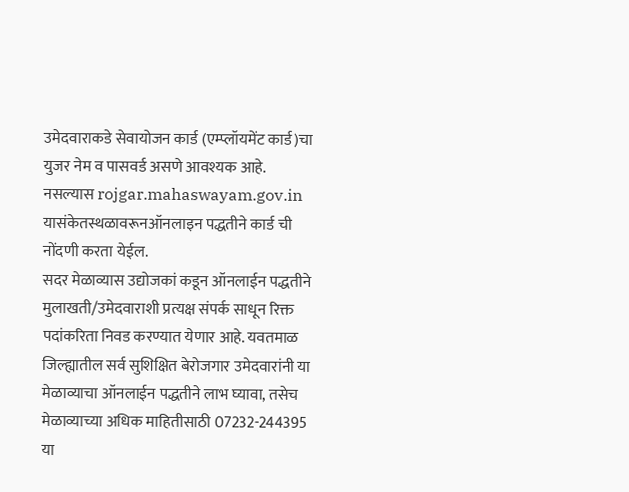उमेदवाराकडे सेवायोजन कार्ड (एम्प्लॉयमेंट कार्ड)चा युजर नेम व पासवर्ड असणे आवश्यक आहे. नसल्यास rojgar.mahaswayam.gov.in यासंकेतस्थळावरूनऑनलाइन पद्धतीने कार्ड ची नोंदणी करता येईल.
सदर मेळाव्यास उद्योजकां कडून ऑनलाईन पद्धतीने मुलाखती/उमेदवाराशी प्रत्यक्ष संपर्क साधून रिक्त पदांकरिता निवड करण्यात येणार आहे. यवतमाळ जिल्ह्यातील सर्व सुशिक्षित बेरोजगार उमेदवारांनी या मेळाव्याचा ऑनलाईन पद्धतीने लाभ घ्यावा, तसेच मेळाव्याच्या अधिक माहितीसाठी 07232-244395 या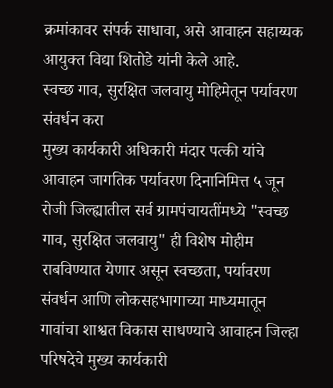क्रमांकावर संपर्क साधावा, असे आवाहन सहाय्यक आयुक्त विद्या शितोडे यांनी केले आहे.
स्वच्छ गाव, सुरक्षित जलवायु मोहिमेतून पर्यावरण संवर्धन करा
मुख्य कार्यकारी अधिकारी मंदार पत्की यांचे आवाहन जागतिक पर्यावरण दिनानिमित्त ५ जून रोजी जिल्ह्यातील सर्व ग्रामपंचायतींमध्ये "स्वच्छ गाव, सुरक्षित जलवायु" ही विशेष मोहीम राबविण्यात येणार असून स्वच्छता, पर्यावरण संवर्धन आणि लोकसहभागाच्या माध्यमातून गावांचा शाश्वत विकास साधण्याचे आवाहन जिल्हा परिषदेचे मुख्य कार्यकारी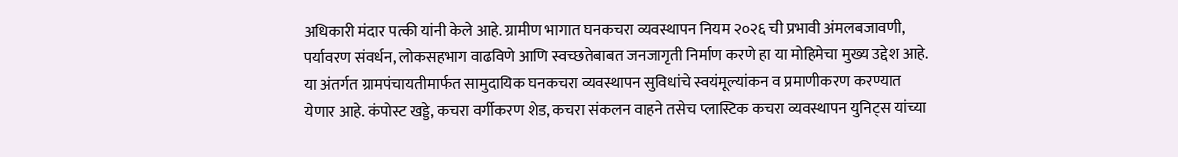अधिकारी मंदार पत्की यांनी केले आहे. ग्रामीण भागात घनकचरा व्यवस्थापन नियम २०२६ ची प्रभावी अंमलबजावणी, पर्यावरण संवर्धन, लोकसहभाग वाढविणे आणि स्वच्छतेबाबत जनजागृती निर्माण करणे हा या मोहिमेचा मुख्य उद्देश आहे. या अंतर्गत ग्रामपंचायतीमार्फत सामुदायिक घनकचरा व्यवस्थापन सुविधांचे स्वयंमूल्यांकन व प्रमाणीकरण करण्यात येणार आहे. कंपोस्ट खड्डे, कचरा वर्गीकरण शेड, कचरा संकलन वाहने तसेच प्लास्टिक कचरा व्यवस्थापन युनिट्स यांच्या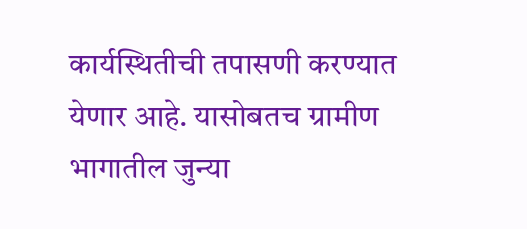कार्यस्थितीची तपासणी करण्यात येणार आहे. यासोबतच ग्रामीण भागातील जुन्या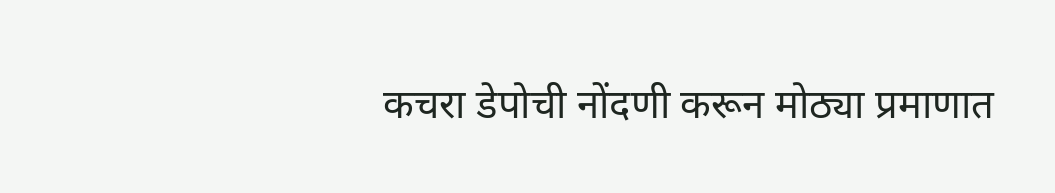कचरा डेपोची नोंदणी करून मोठ्या प्रमाणात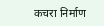कचरा निर्माण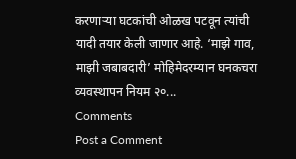करणाऱ्या घटकांची ओळख पटवून त्यांची यादी तयार केली जाणार आहे. ‘माझे गाव, माझी जबाबदारी’ मोहिमेदरम्यान घनकचरा व्यवस्थापन नियम २०...
Comments
Post a Comment